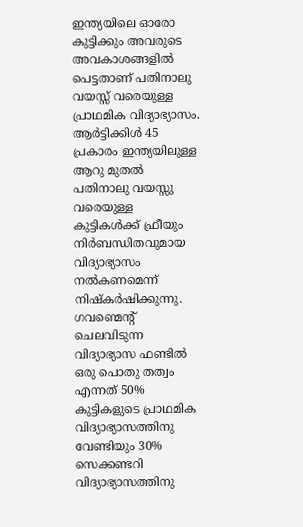ഇന്ത്യയിലെ ഓരോ കുട്ടിക്കും അവരുടെ അവകാശങ്ങളിൽ പെട്ടതാണ് പതിനാലു വയസ്സ് വരെയുള്ള പ്രാഥമിക വിദ്യാഭ്യാസം. ആർട്ടിക്കിൾ 45 പ്രകാരം ഇന്ത്യയിലുള്ള ആറു മുതൽ പതിനാലു വയസ്സു വരെയുള്ള കുട്ടികൾക്ക് ഫ്രീയും നിർബന്ധിതവുമായ വിദ്യാഭ്യാസം നൽകണമെന്ന് നിഷ്കർഷിക്കുന്നു.
ഗവണ്മെന്റ് ചെലവിടുന്ന വിദ്യാഭ്യാസ ഫണ്ടിൽ ഒരു പൊതു തത്വം എന്നത് 50% കുട്ടികളുടെ പ്രാഥമിക വിദ്യാഭ്യാസത്തിനു വേണ്ടിയും 30% സെക്കണ്ടറി വിദ്യാഭ്യാസത്തിനു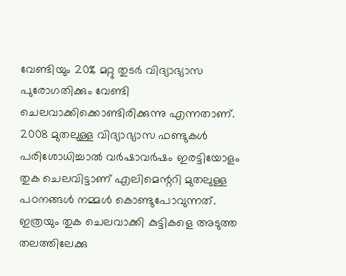വേണ്ടിയും 20% മറ്റു തുടർ വിദ്യാഭ്യാസ പുരോഗതിക്കും വേണ്ടി ചെലവാക്കിക്കൊണ്ടിരിക്കുന്നു എന്നതാണ്. 2008 മുതലുള്ള വിദ്യാഭ്യാസ ഫണ്ടുകൾ പരിശോധിച്ചാൽ വർഷാവർഷം ഇരട്ടിയോളം തുക ചെലവിട്ടാണ് എലിമെന്ററി മുതലുള്ള പഠനങ്ങൾ നമ്മൾ കൊണ്ടുപോവുന്നത്. ഇത്രയും തുക ചെലവാക്കി കുട്ടികളെ അടുത്ത തലത്തിലേക്കു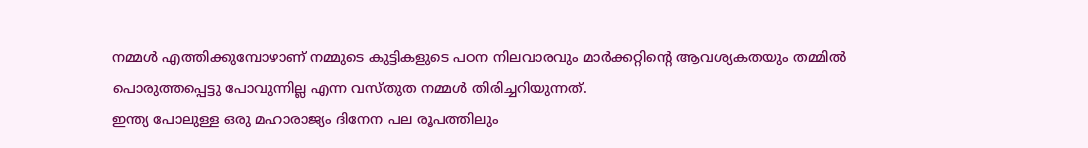നമ്മൾ എത്തിക്കുമ്പോഴാണ് നമ്മുടെ കുട്ടികളുടെ പഠന നിലവാരവും മാർക്കറ്റിന്റെ ആവശ്യകതയും തമ്മിൽ പൊരുത്തപ്പെട്ടു പോവുന്നില്ല എന്ന വസ്തുത നമ്മൾ തിരിച്ചറിയുന്നത്.
ഇന്ത്യ പോലുള്ള ഒരു മഹാരാജ്യം ദിനേന പല രൂപത്തിലും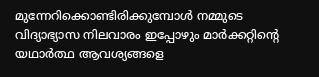മുന്നേറിക്കൊണ്ടിരിക്കുമ്പോൾ നമ്മുടെ വിദ്യാഭ്യാസ നിലവാരം ഇപ്പോഴും മാർക്കറ്റിന്റെ യഥാർത്ഥ ആവശ്യങ്ങളെ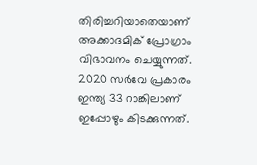തിരിച്ചറിയാതെയാണ് അക്കാദമിക് പ്രോഗ്രാം വിഭാവനം ചെയ്യുന്നത്. 2020 സർവേ പ്രകാരം ഇന്ത്യ 33 റാങ്കിലാണ് ഇപ്പോഴും കിടക്കുന്നത്.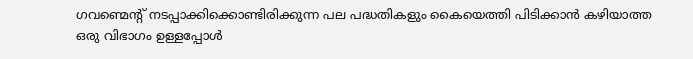ഗവണ്മെന്റ് നടപ്പാക്കിക്കൊണ്ടിരിക്കുന്ന പല പദ്ധതികളും കൈയെത്തി പിടിക്കാൻ കഴിയാത്ത ഒരു വിഭാഗം ഉള്ളപ്പോൾ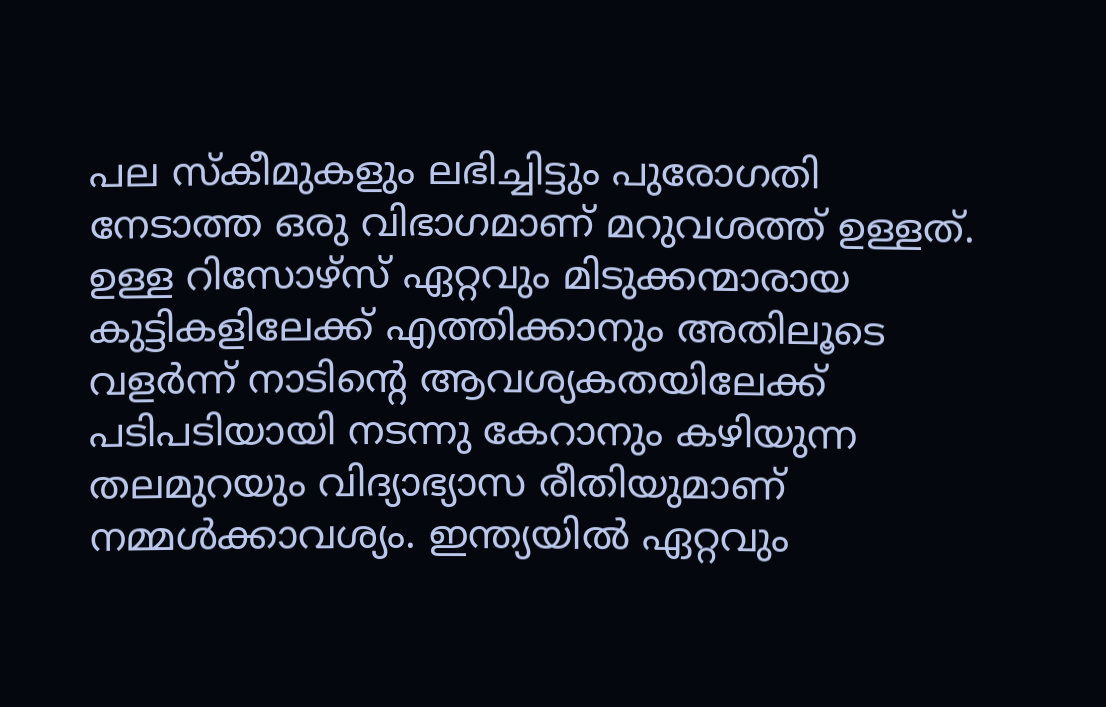പല സ്കീമുകളും ലഭിച്ചിട്ടും പുരോഗതി നേടാത്ത ഒരു വിഭാഗമാണ് മറുവശത്ത് ഉള്ളത്. ഉള്ള റിസോഴ്സ് ഏറ്റവും മിടുക്കന്മാരായ കുട്ടികളിലേക്ക് എത്തിക്കാനും അതിലൂടെ വളർന്ന് നാടിന്റെ ആവശ്യകതയിലേക്ക് പടിപടിയായി നടന്നു കേറാനും കഴിയുന്ന തലമുറയും വിദ്യാഭ്യാസ രീതിയുമാണ് നമ്മൾക്കാവശ്യം. ഇന്ത്യയിൽ ഏറ്റവും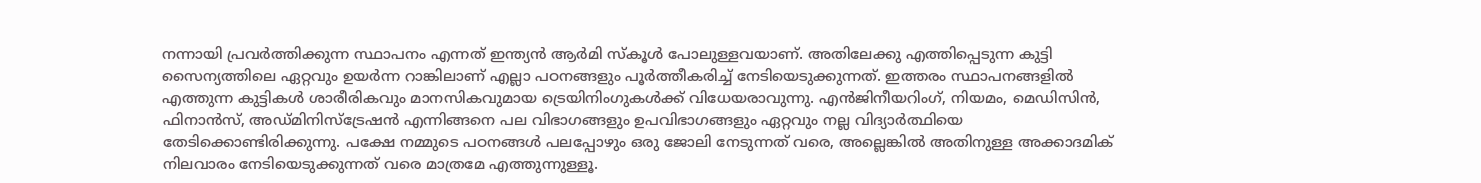നന്നായി പ്രവർത്തിക്കുന്ന സ്ഥാപനം എന്നത് ഇന്ത്യൻ ആർമി സ്കൂൾ പോലുള്ളവയാണ്. അതിലേക്കു എത്തിപ്പെടുന്ന കുട്ടി സൈന്യത്തിലെ ഏറ്റവും ഉയർന്ന റാങ്കിലാണ് എല്ലാ പഠനങ്ങളും പൂർത്തീകരിച്ച് നേടിയെടുക്കുന്നത്. ഇത്തരം സ്ഥാപനങ്ങളിൽ എത്തുന്ന കുട്ടികൾ ശാരീരികവും മാനസികവുമായ ട്രെയിനിംഗുകൾക്ക് വിധേയരാവുന്നു. എൻജിനീയറിംഗ്, നിയമം, മെഡിസിൻ, ഫിനാൻസ്, അഡ്മിനിസ്ട്രേഷൻ എന്നിങ്ങനെ പല വിഭാഗങ്ങളും ഉപവിഭാഗങ്ങളും ഏറ്റവും നല്ല വിദ്യാർത്ഥിയെ തേടിക്കൊണ്ടിരിക്കുന്നു. പക്ഷേ നമ്മുടെ പഠനങ്ങൾ പലപ്പോഴും ഒരു ജോലി നേടുന്നത് വരെ, അല്ലെങ്കിൽ അതിനുള്ള അക്കാദമിക് നിലവാരം നേടിയെടുക്കുന്നത് വരെ മാത്രമേ എത്തുന്നുള്ളൂ.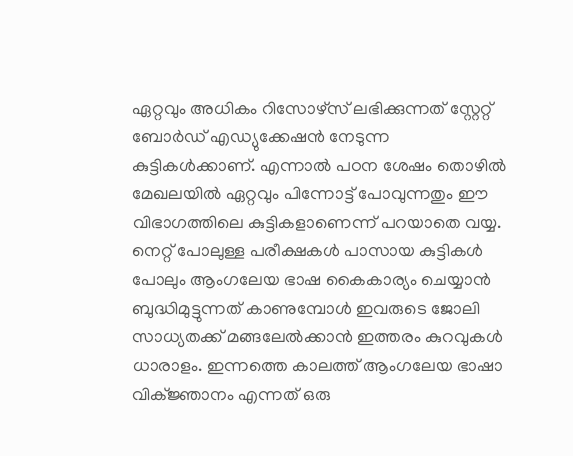ഏറ്റവും അധികം റിസോഴ്സ് ലഭിക്കുന്നത് സ്റ്റേറ്റ് ബോർഡ് എഡ്യുക്കേഷൻ നേടുന്ന കുട്ടികൾക്കാണ്. എന്നാൽ പഠന ശേഷം തൊഴിൽ മേഖലയിൽ ഏറ്റവും പിന്നോട്ട് പോവുന്നതും ഈ വിഭാഗത്തിലെ കുട്ടികളാണെന്ന് പറയാതെ വയ്യ. നെറ്റ് പോലുള്ള പരീക്ഷകൾ പാസായ കുട്ടികൾ പോലും ആംഗലേയ ഭാഷ കൈകാര്യം ചെയ്യാൻ ബുദ്ധിമുട്ടുന്നത് കാണുമ്പോൾ ഇവരുടെ ജോലി സാധ്യതക്ക് മങ്ങലേൽക്കാൻ ഇത്തരം കുറവുകൾ ധാരാളം. ഇന്നത്തെ കാലത്ത് ആംഗലേയ ഭാഷാ വിക്ജ്ഞാനം എന്നത് ഒരു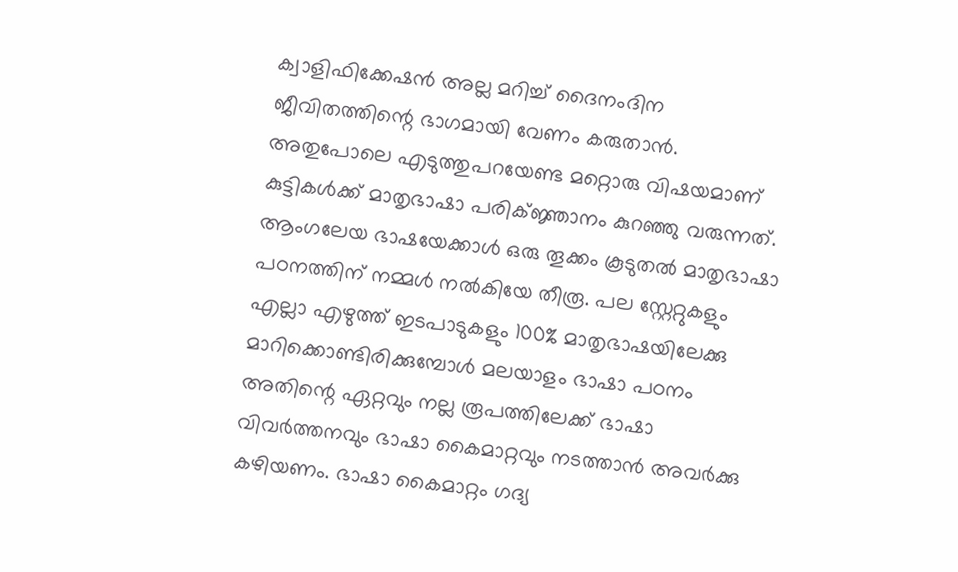ക്വാളിഫിക്കേഷൻ അല്ല മറിച്ച് ദൈനംദിന ജീവിതത്തിന്റെ ഭാഗമായി വേണം കരുതാൻ. അതുപോലെ എടുത്തുപറയേണ്ട മറ്റൊരു വിഷയമാണ് കുട്ടികൾക്ക് മാതൃഭാഷാ പരിക്ജ്ഞാനം കുറഞ്ഞു വരുന്നത്. ആംഗലേയ ഭാഷയേക്കാൾ ഒരു തൂക്കം കൂടുതൽ മാതൃഭാഷാ പഠനത്തിന് നമ്മൾ നൽകിയേ തീരൂ. പല സ്റ്റേറ്റുകളും എല്ലാ എഴുത്ത് ഇടപാടുകളും 100% മാതൃഭാഷയിലേക്കു മാറിക്കൊണ്ടിരിക്കുമ്പോൾ മലയാളം ഭാഷാ പഠനം അതിന്റെ ഏറ്റവും നല്ല രൂപത്തിലേക്ക് ഭാഷാ വിവർത്തനവും ഭാഷാ കൈമാറ്റവും നടത്താൻ അവർക്കു കഴിയണം. ഭാഷാ കൈമാറ്റം ഗദ്യ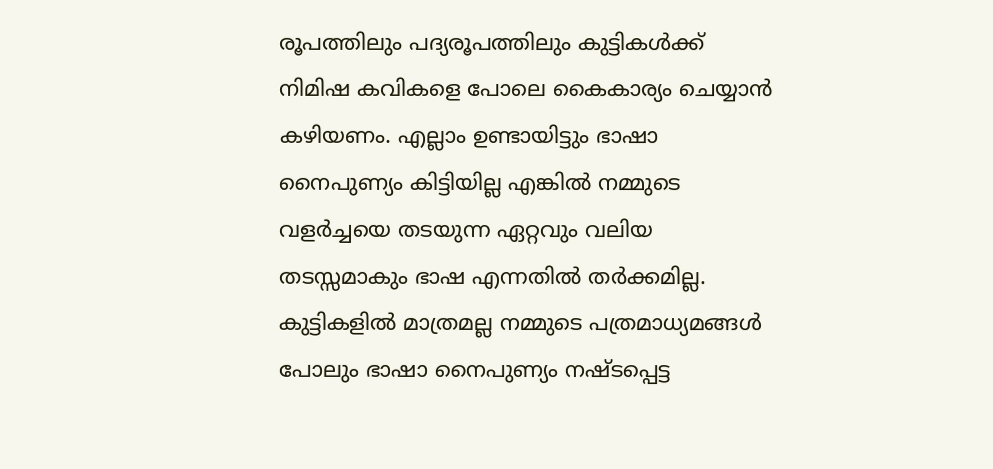രൂപത്തിലും പദ്യരൂപത്തിലും കുട്ടികൾക്ക് നിമിഷ കവികളെ പോലെ കൈകാര്യം ചെയ്യാൻ കഴിയണം. എല്ലാം ഉണ്ടായിട്ടും ഭാഷാ നൈപുണ്യം കിട്ടിയില്ല എങ്കിൽ നമ്മുടെ വളർച്ചയെ തടയുന്ന ഏറ്റവും വലിയ തടസ്സമാകും ഭാഷ എന്നതിൽ തർക്കമില്ല. കുട്ടികളിൽ മാത്രമല്ല നമ്മുടെ പത്രമാധ്യമങ്ങൾ പോലും ഭാഷാ നൈപുണ്യം നഷ്ടപ്പെട്ട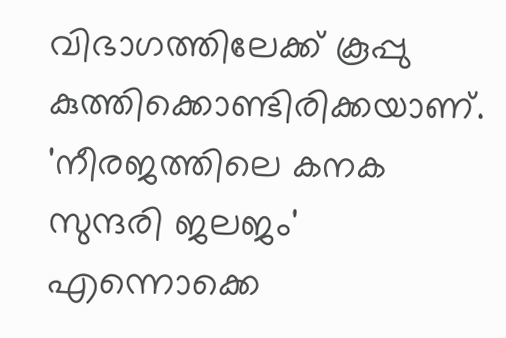വിഭാഗത്തിലേക്ക് കൂപ്പു കുത്തിക്കൊണ്ടിരിക്കയാണ്. 'നീരജത്തിലെ കനക സുന്ദരി ജലജം' എന്നൊക്കെ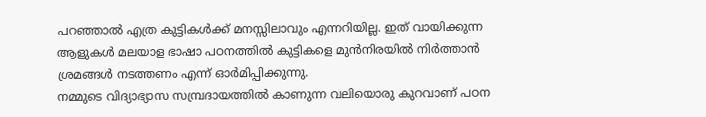പറഞ്ഞാൽ എത്ര കുട്ടികൾക്ക് മനസ്സിലാവും എന്നറിയില്ല. ഇത് വായിക്കുന്ന ആളുകൾ മലയാള ഭാഷാ പഠനത്തിൽ കുട്ടികളെ മുൻനിരയിൽ നിർത്താൻ ശ്രമങ്ങൾ നടത്തണം എന്ന് ഓർമിപ്പിക്കുന്നു.
നമ്മുടെ വിദ്യാഭ്യാസ സമ്പ്രദായത്തിൽ കാണുന്ന വലിയൊരു കുറവാണ് പഠന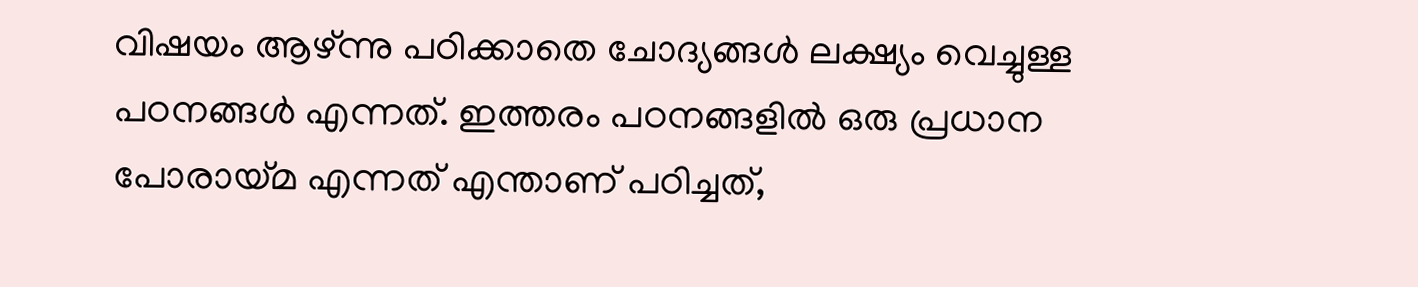വിഷയം ആഴ്ന്നു പഠിക്കാതെ ചോദ്യങ്ങൾ ലക്ഷ്യം വെച്ചുള്ള പഠനങ്ങൾ എന്നത്. ഇത്തരം പഠനങ്ങളിൽ ഒരു പ്രധാന പോരായ്മ എന്നത് എന്താണ് പഠിച്ചത്,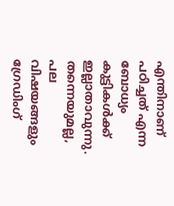എന്തിനാണ് പഠിച്ചത് എന്ന ബോധ്യം കുട്ടികൾക്ക് ഇല്ലാതാവുന്നു. തന്നെയുമല്ല, പല വിഷയങ്ങളും ഗ്രേഡിംഗ്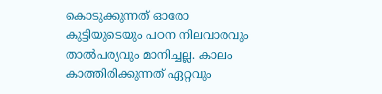കൊടുക്കുന്നത് ഓരോ കുട്ടിയുടെയും പഠന നിലവാരവും താൽപര്യവും മാനിച്ചല്ല. കാലം കാത്തിരിക്കുന്നത് ഏറ്റവും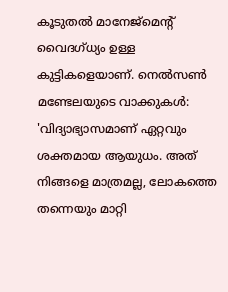കൂടുതൽ മാനേജ്മെന്റ് വൈദഗ്ധ്യം ഉള്ള കുട്ടികളെയാണ്. നെൽസൺ മണ്ടേലയുടെ വാക്കുകൾ: 'വിദ്യാഭ്യാസമാണ് ഏറ്റവും ശക്തമായ ആയുധം. അത് നിങ്ങളെ മാത്രമല്ല, ലോകത്തെ തന്നെയും മാറ്റി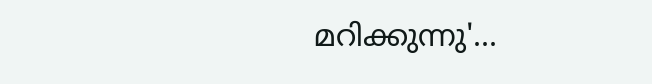മറിക്കുന്നു'...